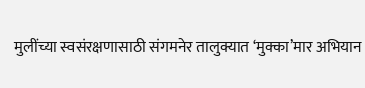मुलींच्या स्वसंरक्षणासाठी संगमनेर तालुक्यात ‘मुक्का’मार अभियान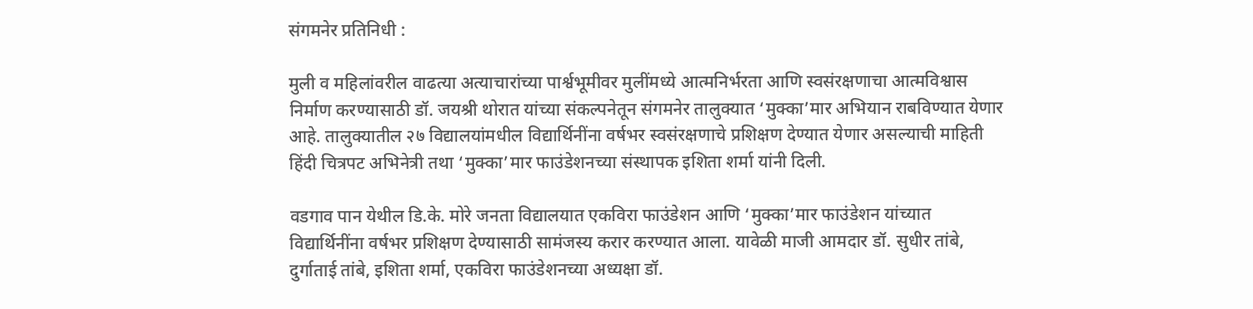संगमनेर प्रतिनिधी :

मुली व महिलांवरील वाढत्या अत्याचारांच्या पार्श्वभूमीवर मुलींमध्ये आत्मनिर्भरता आणि स्वसंरक्षणाचा आत्मविश्वास निर्माण करण्यासाठी डॉ. जयश्री थोरात यांच्या संकल्पनेतून संगमनेर तालुक्यात ‘मुक्का’मार अभियान राबविण्यात येणार आहे. तालुक्यातील २७ विद्यालयांमधील विद्यार्थिनींना वर्षभर स्वसंरक्षणाचे प्रशिक्षण देण्यात येणार असल्याची माहिती हिंदी चित्रपट अभिनेत्री तथा ‘मुक्का’मार फाउंडेशनच्या संस्थापक इशिता शर्मा यांनी दिली.

वडगाव पान येथील डि.के. मोरे जनता विद्यालयात एकविरा फाउंडेशन आणि ‘मुक्का’मार फाउंडेशन यांच्यात विद्यार्थिनींना वर्षभर प्रशिक्षण देण्यासाठी सामंजस्य करार करण्यात आला. यावेळी माजी आमदार डॉ. सुधीर तांबे, दुर्गाताई तांबे, इशिता शर्मा, एकविरा फाउंडेशनच्या अध्यक्षा डॉ.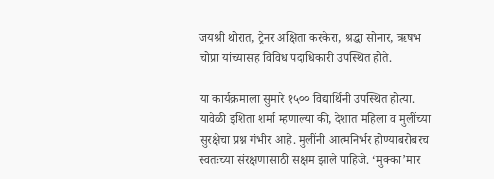जयश्री थोरात, ट्रेनर अक्षिता करकेरा, श्रद्धा सोनार, ऋषभ चोप्रा यांच्यासह विविध पदाधिकारी उपस्थित होते.

या कार्यक्रमाला सुमारे १५०० विद्यार्थिनी उपस्थित होत्या. यावेळी इशिता शर्मा म्हणाल्या की, देशात महिला व मुलींच्या सुरक्षेचा प्रश्न गंभीर आहे. मुलींनी आत्मनिर्भर होण्याबरोबरच स्वतःच्या संरक्षणासाठी सक्षम झाले पाहिजे. ‘मुक्का’मार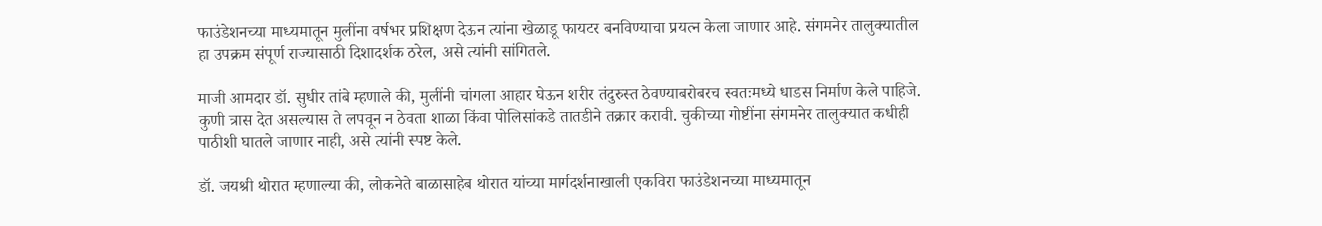फाउंडेशनच्या माध्यमातून मुलींना वर्षभर प्रशिक्षण देऊन त्यांना खेळाडू फायटर बनविण्याचा प्रयत्न केला जाणार आहे. संगमनेर तालुक्यातील हा उपक्रम संपूर्ण राज्यासाठी दिशादर्शक ठरेल, असे त्यांनी सांगितले.

माजी आमदार डॉ. सुधीर तांबे म्हणाले की, मुलींनी चांगला आहार घेऊन शरीर तंदुरुस्त ठेवण्याबरोबरच स्वतःमध्ये धाडस निर्माण केले पाहिजे. कुणी त्रास देत असल्यास ते लपवून न ठेवता शाळा किंवा पोलिसांकडे तातडीने तक्रार करावी. चुकीच्या गोष्टींना संगमनेर तालुक्यात कधीही पाठीशी घातले जाणार नाही, असे त्यांनी स्पष्ट केले.

डॉ. जयश्री थोरात म्हणाल्या की, लोकनेते बाळासाहेब थोरात यांच्या मार्गदर्शनाखाली एकविरा फाउंडेशनच्या माध्यमातून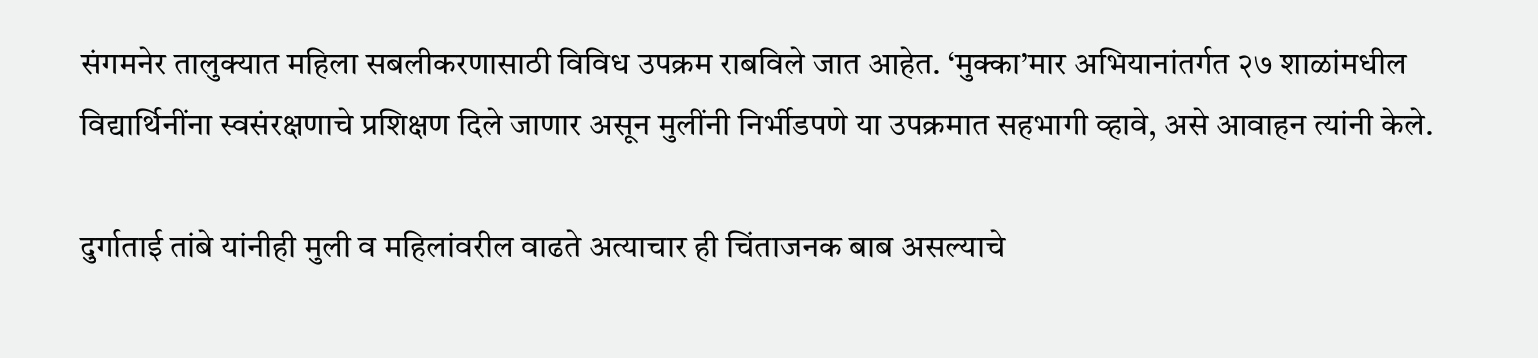संगमनेर तालुक्यात महिला सबलीकरणासाठी विविध उपक्रम राबविले जात आहेत. ‘मुक्का’मार अभियानांतर्गत २७ शाळांमधील विद्यार्थिनींना स्वसंरक्षणाचे प्रशिक्षण दिले जाणार असून मुलींनी निर्भीडपणे या उपक्रमात सहभागी व्हावे, असे आवाहन त्यांनी केले.

दुर्गाताई तांबे यांनीही मुली व महिलांवरील वाढते अत्याचार ही चिंताजनक बाब असल्याचे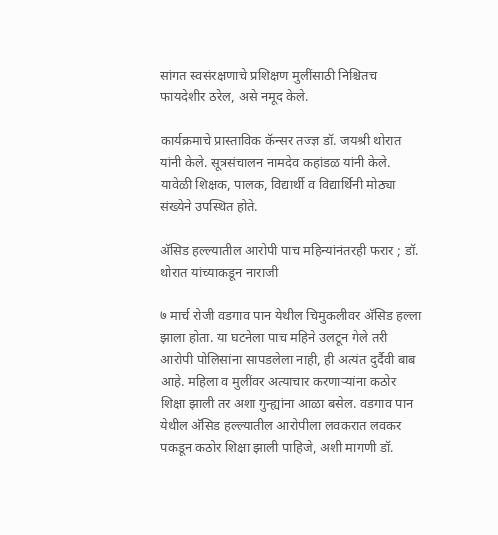सांगत स्वसंरक्षणाचे प्रशिक्षण मुलींसाठी निश्चितच फायदेशीर ठरेल, असे नमूद केले.

कार्यक्रमाचे प्रास्ताविक कॅन्सर तज्ज्ञ डॉ. जयश्री थोरात यांनी केले. सूत्रसंचालन नामदेव कहांडळ यांनी केले. यावेळी शिक्षक, पालक, विद्यार्थी व विद्यार्थिनी मोठ्या संख्येने उपस्थित होते.

अ‍ॅसिड हल्ल्यातील आरोपी पाच महिन्यांनंतरही फरार ; डॉ. थोरात यांच्याकडून नाराजी

७ मार्च रोजी वडगाव पान येथील चिमुकलीवर अ‍ॅसिड हल्ला झाला होता. या घटनेला पाच महिने उलटून गेले तरी आरोपी पोलिसांना सापडलेला नाही, ही अत्यंत दुर्दैवी बाब आहे. महिला व मुलींवर अत्याचार करणाऱ्यांना कठोर शिक्षा झाली तर अशा गुन्ह्यांना आळा बसेल. वडगाव पान येथील अ‍ॅसिड हल्ल्यातील आरोपीला लवकरात लवकर पकडून कठोर शिक्षा झाली पाहिजे, अशी मागणी डॉ.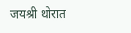जयश्री थोरात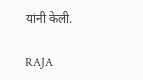यांनी केली.

RAJA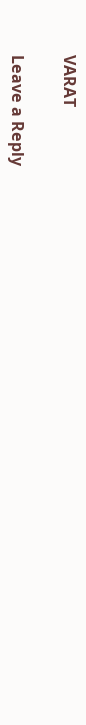VARAT

Leave a Reply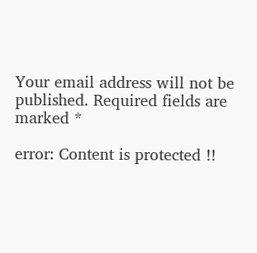Your email address will not be published. Required fields are marked *

error: Content is protected !!